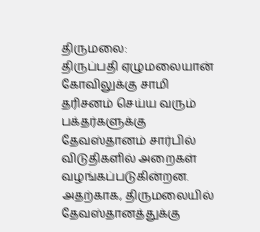திருமலை:
திருப்பதி ஏழுமலையான் கோவிலுக்கு சாமி தரிசனம் செய்ய வரும் பக்தர்களுக்கு தேவஸ்தானம் சார்பில் விடுதிகளில் அறைகள் வழங்கப்படுகின்றன. அதற்காக, திருமலையில் தேவஸ்தானத்துக்கு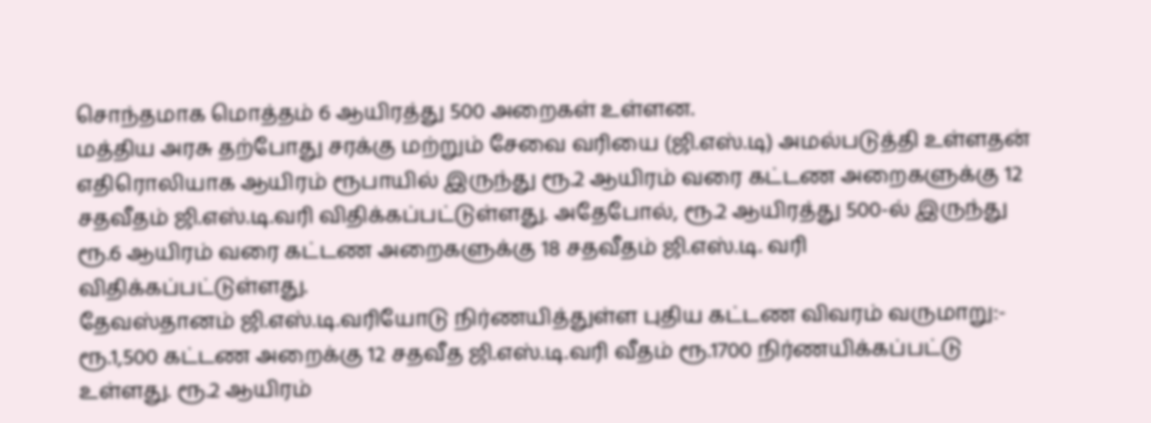சொந்தமாக மொத்தம் 6 ஆயிரத்து 500 அறைகள் உள்ளன.
மத்திய அரசு தற்போது சரக்கு மற்றும் சேவை வரியை (ஜி.எஸ்.டி) அமல்படுத்தி உள்ளதன் எதிரொலியாக ஆயிரம் ரூபாயில் இருந்து ரூ.2 ஆயிரம் வரை கட்டண அறைகளுக்கு 12 சதவீதம் ஜி.எஸ்.டி.வரி விதிக்கப்பட்டுள்ளது. அதேபோல், ரூ.2 ஆயிரத்து 500-ல் இருந்து ரூ.6 ஆயிரம் வரை கட்டண அறைகளுக்கு 18 சதவீதம் ஜி.எஸ்.டி. வரி விதிக்கப்பட்டுள்ளது.
தேவஸ்தானம் ஜி.எஸ்.டி.வரியோடு நிர்ணயித்துள்ள புதிய கட்டண விவரம் வருமாறு:-
ரூ.1,500 கட்டண அறைக்கு 12 சதவீத ஜி.எஸ்.டி.வரி வீதம் ரூ.1700 நிர்ணயிக்கப்பட்டு உள்ளது. ரூ.2 ஆயிரம்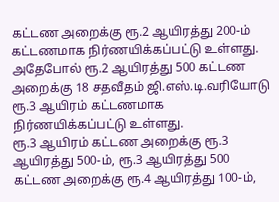கட்டண அறைக்கு ரூ.2 ஆயிரத்து 200-ம் கட்டணமாக நிர்ணயிக்கப்பட்டு உள்ளது. அதேபோல் ரூ.2 ஆயிரத்து 500 கட்டண அறைக்கு 18 சதவீதம் ஜி.எஸ்.டி.வரியோடு ரூ.3 ஆயிரம் கட்டணமாக நிர்ணயிக்கப்பட்டு உள்ளது.
ரூ.3 ஆயிரம் கட்டண அறைக்கு ரூ.3 ஆயிரத்து 500-ம், ரூ.3 ஆயிரத்து 500 கட்டண அறைக்கு ரூ.4 ஆயிரத்து 100-ம்,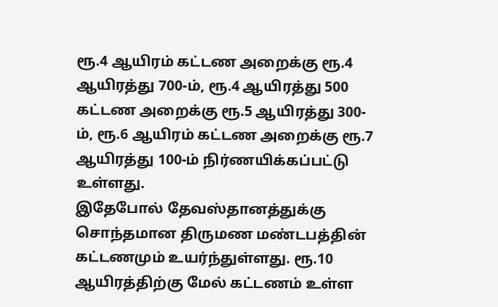ரூ.4 ஆயிரம் கட்டண அறைக்கு ரூ.4 ஆயிரத்து 700-ம், ரூ.4 ஆயிரத்து 500 கட்டண அறைக்கு ரூ.5 ஆயிரத்து 300-ம், ரூ.6 ஆயிரம் கட்டண அறைக்கு ரூ.7 ஆயிரத்து 100-ம் நிர்ணயிக்கப்பட்டு உள்ளது.
இதேபோல் தேவஸ்தானத்துக்கு சொந்தமான திருமண மண்டபத்தின் கட்டணமும் உயர்ந்துள்ளது. ரூ.10 ஆயிரத்திற்கு மேல் கட்டணம் உள்ள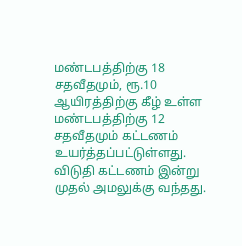மண்டபத்திற்கு 18 சதவீதமும், ரூ.10 ஆயிரத்திற்கு கீழ் உள்ள மண்டபத்திற்கு 12 சதவீதமும் கட்டணம் உயர்த்தப்பட்டுள்ளது.
விடுதி கட்டணம் இன்று முதல் அமலுக்கு வந்தது.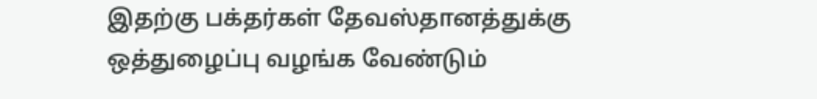இதற்கு பக்தர்கள் தேவஸ்தானத்துக்கு ஒத்துழைப்பு வழங்க வேண்டும்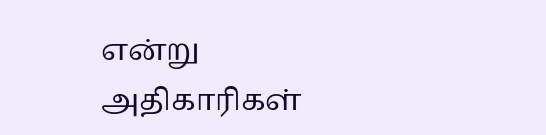என்று அதிகாரிகள்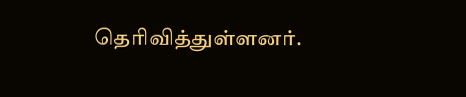தெரிவித்துள்ளனர்.